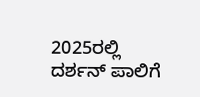2025ರಲ್ಲಿ ದರ್ಶನ್ ಪಾಲಿಗೆ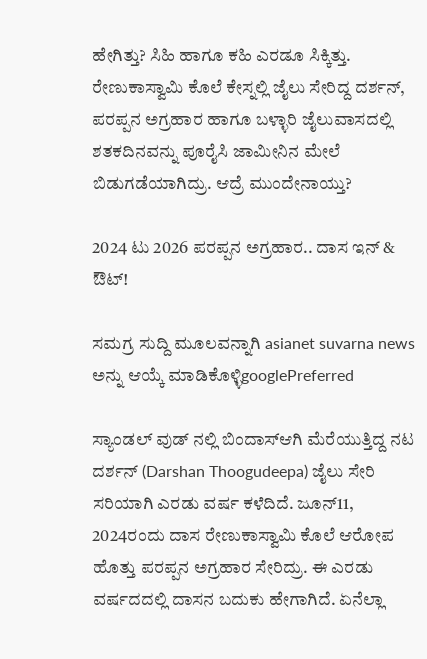ಹೇಗಿತ್ತು? ಸಿಹಿ ಹಾಗೂ ಕಹಿ ಎರಡೂ ಸಿಕ್ಕಿತ್ತು. ರೇಣುಕಾಸ್ವಾಮಿ ಕೊಲೆ ಕೇಸ್ನಲ್ಲಿ ಜೈಲು ಸೇರಿದ್ದ ದರ್ಶನ್, ಪರಪ್ಪನ ಅಗ್ರಹಾರ ಹಾಗೂ ಬಳ್ಳಾರಿ ಜೈಲುವಾಸದಲ್ಲಿ ಶತಕದಿನವನ್ನು ಪೂರೈಸಿ ಜಾಮೀನಿನ ಮೇಲೆ ಬಿಡುಗಡೆಯಾಗಿದ್ರು. ಆದ್ರೆ ಮುಂದೇನಾಯ್ತು?

2024 ಟು 2026 ಪರಪ್ಪನ ಅಗ್ರಹಾರ.. ದಾಸ ಇನ್ & ಔಟ್!

ಸಮಗ್ರ ಸುದ್ದಿ ಮೂಲವನ್ನಾಗಿ asianet suvarna news ಅನ್ನು ಆಯ್ಕೆ ಮಾಡಿಕೊಳ್ಳಿgooglePreferred

ಸ್ಯಾಂಡಲ್ ವುಡ್ ನಲ್ಲಿ ಬಿಂದಾಸ್ಆಗಿ ಮೆರೆಯುತ್ತಿದ್ದ ನಟ ದರ್ಶನ್ (Darshan Thoogudeepa) ಜೈಲು ಸೇರಿ ಸರಿಯಾಗಿ ಎರಡು ವರ್ಷ ಕಳೆದಿದೆ. ಜೂನ್11, 2024ರಂದು ದಾಸ ರೇಣುಕಾಸ್ವಾಮಿ ಕೊಲೆ ಆರೋಪ ಹೊತ್ತು ಪರಪ್ಪನ ಅಗ್ರಹಾರ ಸೇರಿದ್ರು. ಈ ಎರಡು ವರ್ಷದದಲ್ಲಿ ದಾಸನ ಬದುಕು ಹೇಗಾಗಿದೆ. ಏನೆಲ್ಲಾ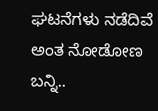ಘಟನೆಗಳು ನಡೆದಿವೆ ಅಂತ ನೋಡೋಣ ಬನ್ನಿ..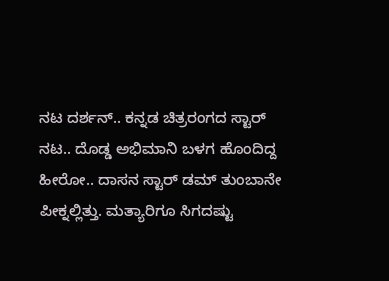ನಟ ದರ್ಶನ್.. ಕನ್ನಡ ಚಿತ್ರರಂಗದ ಸ್ಟಾರ್ ನಟ.. ದೊಡ್ಡ ಅಭಿಮಾನಿ ಬಳಗ ಹೊಂದಿದ್ದ ಹೀರೋ.. ದಾಸನ ಸ್ಟಾರ್ ಡಮ್ ತುಂಬಾನೇ ಪೀಕ್ನಲ್ಲಿತ್ತು. ಮತ್ಯಾರಿಗೂ ಸಿಗದಷ್ಟು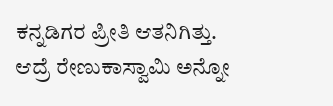ಕನ್ನಡಿಗರ ಪ್ರೀತಿ ಆತನಿಗಿತ್ತು. ಆದ್ರೆ ರೇಣುಕಾಸ್ವಾಮಿ ಅನ್ನೋ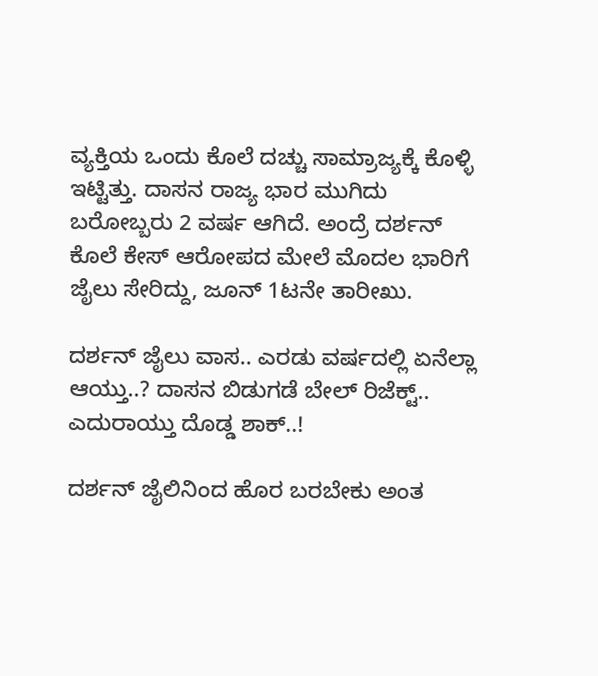ವ್ಯಕ್ತಿಯ ಒಂದು ಕೊಲೆ ದಚ್ಚು ಸಾಮ್ರಾಜ್ಯಕ್ಕೆ ಕೊಳ್ಳಿ ಇಟ್ಟಿತ್ತು. ದಾಸನ ರಾಜ್ಯ ಭಾರ ಮುಗಿದು ಬರೋಬ್ಬರು 2 ವರ್ಷ ಆಗಿದೆ. ಅಂದ್ರೆ ದರ್ಶನ್ ಕೊಲೆ ಕೇಸ್ ಆರೋಪದ ಮೇಲೆ ಮೊದಲ ಭಾರಿಗೆ ಜೈಲು ಸೇರಿದ್ದು, ಜೂನ್ 1ಟನೇ ತಾರೀಖು.

ದರ್ಶನ್ ಜೈಲು ವಾಸ.. ಎರಡು ವರ್ಷದಲ್ಲಿ ಏನೆಲ್ಲಾ ಆಯ್ತು..? ದಾಸನ ಬಿಡುಗಡೆ ಬೇಲ್ ರಿಜೆಕ್ಟ್.. ಎದುರಾಯ್ತು ದೊಡ್ಡ ಶಾಕ್..!

ದರ್ಶನ್ ಜೈಲಿನಿಂದ ಹೊರ ಬರಬೇಕು ಅಂತ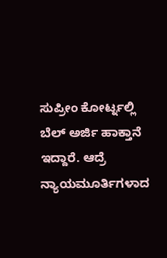ಸುಪ್ರೀಂ ಕೋರ್ಟ್ನಲ್ಲಿ ಬೆಲ್ ಅರ್ಜಿ ಹಾಕ್ತಾನೆ ಇದ್ದಾರೆ. ಆದ್ರೆ ನ್ಯಾಯಮೂರ್ತಿಗಳಾದ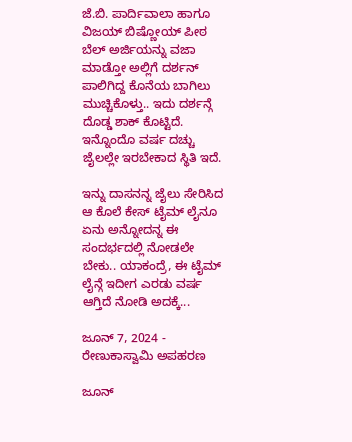ಜೆ.ಬಿ. ಪಾರ್ದಿವಾಲಾ ಹಾಗೂ ವಿಜಯ್ ಬಿಷ್ಣೋಯ್ ಪೀಠ ಬೆಲ್ ಅರ್ಜಿಯನ್ನು ವಜಾ ಮಾಡ್ತೋ ಅಲ್ಲಿಗೆ ದರ್ಶನ್ ಪಾಲಿಗಿದ್ದ ಕೊನೆಯ ಬಾಗಿಲು ಮುಚ್ಚಿಕೊಳ್ತು.. ಇದು ದರ್ಶನ್ಗೆ ದೊಡ್ಡ ಶಾಕ್ ಕೊಟ್ಟಿದೆ. ಇನ್ನೊಂದೊ ವರ್ಷ ದಚ್ಚು ಜೈಲಲ್ಲೇ ಇರಬೇಕಾದ ಸ್ಥಿತಿ ಇದೆ.

ಇನ್ನು ದಾಸನನ್ನ ಜೈಲು ಸೇರಿಸಿದ ಆ ಕೊಲೆ ಕೇಸ್ ಟೈಮ್ ಲೈನೂ ಏನು ಅನ್ನೋದನ್ನ ಈ ಸಂದರ್ಭದಲ್ಲಿ ನೋಡಲೇ ಬೇಕು.. ಯಾಕಂದ್ರೆ, ಈ ಟೈಮ್ ಲೈನ್ಗೆ ಇದೀಗ ಎರಡು ವರ್ಷ ಆಗ್ತಿದೆ ನೋಡಿ ಅದಕ್ಕೆ...

ಜೂನ್ 7, 2024 - ರೇಣುಕಾಸ್ವಾಮಿ ಅಪಹರಣ

ಜೂನ್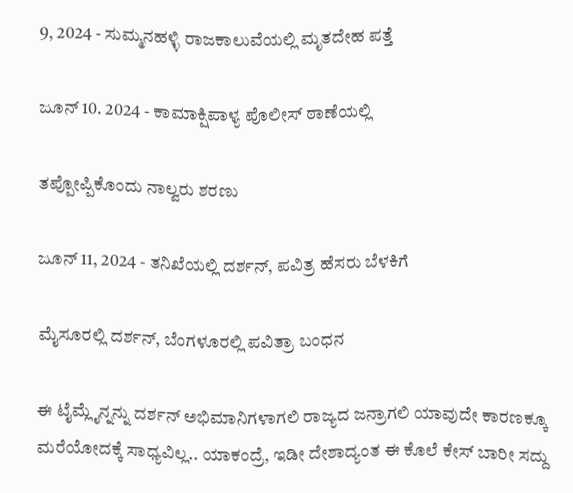9, 2024 - ಸುಮ್ಮನಹಳ್ಳಿ ರಾಜಕಾಲುವೆಯಲ್ಲಿ ಮೃತದೇಹ ಪತ್ತೆ

ಜೂನ್ 10. 2024 - ಕಾಮಾಕ್ಷಿಪಾಳ್ಯ ಪೊಲೀಸ್ ಠಾಣೆಯಲ್ಲಿ

ತಪ್ಪೋಪ್ಪಿಕೊಂದು ನಾಲ್ವರು ಶರಣು

ಜೂನ್ 11, 2024 - ತನಿಖೆಯಲ್ಲಿ ದರ್ಶನ್, ಪವಿತ್ರ ಹೆಸರು ಬೆಳಕಿಗೆ

ಮೈಸೂರಲ್ಲಿ ದರ್ಶನ್, ಬೆಂಗಳೂರಲ್ಲಿ ಪವಿತ್ರಾ ಬಂಧನ

ಈ ಟೈಮ್ಲೈನ್ನನ್ನು ದರ್ಶನ್ ಅಭಿಮಾನಿಗಳಾಗಲಿ ರಾಜ್ಯದ ಜನ್ರಾಗಲಿ ಯಾವುದೇ ಕಾರಣಕ್ಕೂ ಮರೆಯೋದಕ್ಕೆ ಸಾಧ್ಯವಿಲ್ಲ.. ಯಾಕಂದ್ರೆ, ಇಡೀ ದೇಶಾದ್ಯಂತ ಈ ಕೊಲೆ ಕೇಸ್ ಬಾರೀ ಸದ್ದು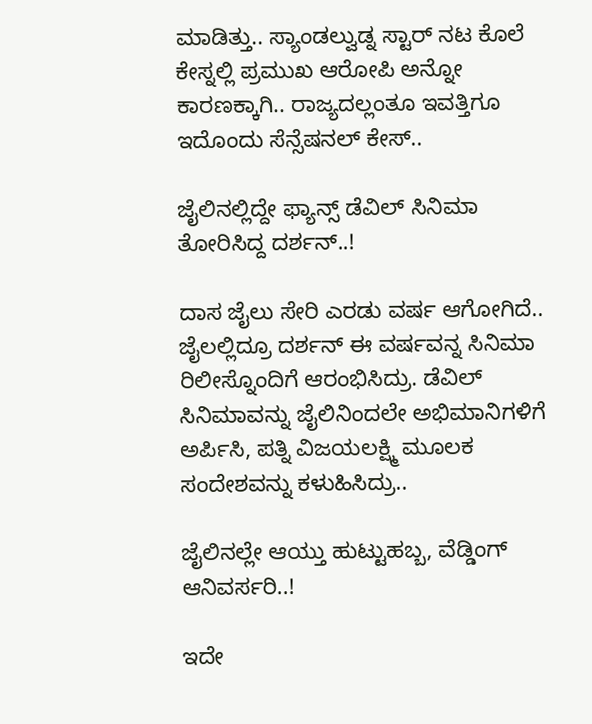ಮಾಡಿತ್ತು.. ಸ್ಯಾಂಡಲ್ವುಡ್ನ ಸ್ಟಾರ್ ನಟ ಕೊಲೆ ಕೇಸ್ನಲ್ಲಿ ಪ್ರಮುಖ ಆರೋಪಿ ಅನ್ನೋ ಕಾರಣಕ್ಕಾಗಿ.. ರಾಜ್ಯದಲ್ಲಂತೂ ಇವತ್ತಿಗೂ ಇದೊಂದು ಸೆನ್ಸೆಷನಲ್ ಕೇಸ್..

ಜೈಲಿನಲ್ಲಿದ್ದೇ ಫ್ಯಾನ್ಸ್ ಡೆವಿಲ್ ಸಿನಿಮಾ ತೋರಿಸಿದ್ದ ದರ್ಶನ್..!

ದಾಸ ಜೈಲು ಸೇರಿ ಎರಡು ವರ್ಷ ಆಗೋಗಿದೆ.. ಜೈಲಲ್ಲಿದ್ರೂ ದರ್ಶನ್ ಈ ವರ್ಷವನ್ನ ಸಿನಿಮಾ ರಿಲೀಸ್ನೊಂದಿಗೆ ಆರಂಭಿಸಿದ್ರು. ಡೆವಿಲ್ ಸಿನಿಮಾವನ್ನು ಜೈಲಿನಿಂದಲೇ ಅಭಿಮಾನಿಗಳಿಗೆ ಅರ್ಪಿಸಿ, ಪತ್ನಿ ವಿಜಯಲಕ್ಷ್ಮಿ ಮೂಲಕ ಸಂದೇಶವನ್ನು ಕಳುಹಿಸಿದ್ರು..

ಜೈಲಿನಲ್ಲೇ ಆಯ್ತು ಹುಟ್ಟುಹಬ್ಬ, ವೆಡ್ಡಿಂಗ್ ಆನಿವರ್ಸರಿ..!

ಇದೇ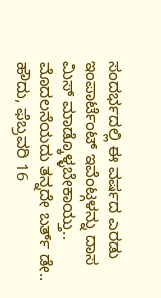ಸಂದರ್ಭದಲ್ಲಿ ಈ ವರ್ಷದ ಎರಡು ಇಂಪಾರ್ಟೆಂಟ್ ಇವೆಂಟ್ಗಳನ್ನು ದಾಸ ಮಿಸ್ ಮಾಡ್ಕೊಳ್ಳಬೇಕಾಯ್ತು.. ಮೊದಲನೆಯದು ತನ್ನದೇ ಬರ್ತ್ ಡೇ.. ಹೌದು, ಫೆಬ್ರವರಿ 16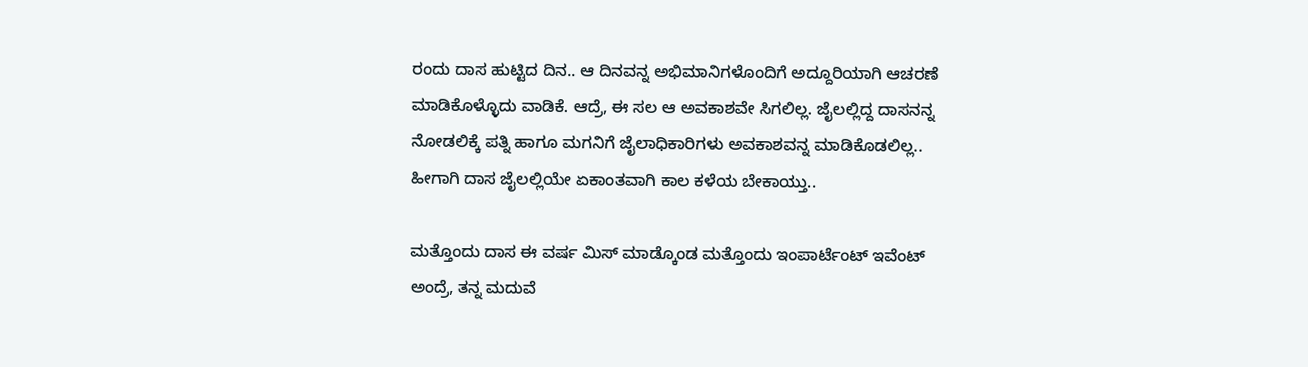ರಂದು ದಾಸ ಹುಟ್ಟಿದ ದಿನ.. ಆ ದಿನವನ್ನ ಅಭಿಮಾನಿಗಳೊಂದಿಗೆ ಅದ್ದೂರಿಯಾಗಿ ಆಚರಣೆ ಮಾಡಿಕೊಳ್ಳೊದು ವಾಡಿಕೆ. ಆದ್ರೆ, ಈ ಸಲ ಆ ಅವಕಾಶವೇ ಸಿಗಲಿಲ್ಲ. ಜೈಲಲ್ಲಿದ್ದ ದಾಸನನ್ನ ನೋಡಲಿಕ್ಕೆ ಪತ್ನಿ ಹಾಗೂ ಮಗನಿಗೆ ಜೈಲಾಧಿಕಾರಿಗಳು ಅವಕಾಶವನ್ನ ಮಾಡಿಕೊಡಲಿಲ್ಲ.. ಹೀಗಾಗಿ ದಾಸ ಜೈಲಲ್ಲಿಯೇ ಏಕಾಂತವಾಗಿ ಕಾಲ ಕಳೆಯ ಬೇಕಾಯ್ತು..

ಮತ್ತೊಂದು ದಾಸ ಈ ವರ್ಷ ಮಿಸ್ ಮಾಡ್ಕೊಂಡ ಮತ್ತೊಂದು ಇಂಪಾರ್ಟೆಂಟ್ ಇವೆಂಟ್ ಅಂದ್ರೆ, ತನ್ನ ಮದುವೆ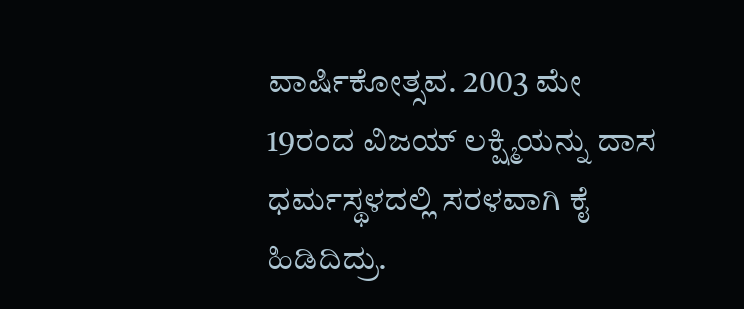ವಾರ್ಷಿಕೋತ್ಸವ. 2003 ಮೇ 19ರಂದ ವಿಜಯ್ ಲಕ್ಷ್ಮಿಯನ್ನು ದಾಸ ಧರ್ಮಸ್ಥಳದಲ್ಲಿ ಸರಳವಾಗಿ ಕೈ ಹಿಡಿದಿದ್ರು.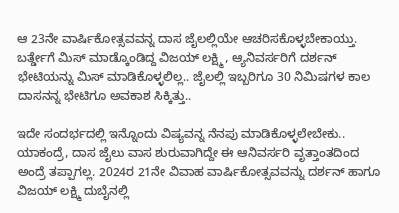ಆ 23ನೇ ವಾರ್ಷಿಕೋತ್ಸವವನ್ನ ದಾಸ ಜೈಲಲ್ಲಿಯೇ ಆಚರಿಸಕೊಳ್ಳಬೇಕಾಯ್ತು. ಬರ್ತ್ಡೇಗೆ ಮಿಸ್ ಮಾಡ್ಕೊಂಡಿದ್ದ ವಿಜಯ್ ಲಕ್ಷ್ಮಿ , ಆ್ಯನಿವರ್ಸರಿಗೆ ದರ್ಶನ್ ಭೇಟಿಯನ್ನು ಮಿಸ್ ಮಾಡಿಕೊಳ್ಳಲಿಲ್ಲ.. ಜೈಲಲ್ಲಿ ಇಬ್ಬರಿಗೂ 30 ನಿಮಿಷಗಳ ಕಾಲ ದಾಸನನ್ನ ಭೇಟಿಗೂ ಅವಕಾಶ ಸಿಕ್ಕಿತ್ತು..

ಇದೇ ಸಂದರ್ಭದಲ್ಲಿ ಇನ್ನೊಂದು ವಿಷ್ಯವನ್ನ ನೆನಪು ಮಾಡಿಕೊಳ್ಳಲೇಬೇಕು.. ಯಾಕಂದ್ರೆ, ದಾಸ ಜೈಲು ವಾಸ ಶುರುವಾಗಿದ್ದೇ ಈ ಆನಿವರ್ಸರಿ ವೃತ್ತಾಂತದಿಂದ ಅಂದ್ರೆ ತಪ್ಪಾಗಲ್ಲ. 2024ರ 21ನೇ ವಿವಾಹ ವಾರ್ಷಿಕೋತ್ಸವವನ್ನು ದರ್ಶನ್ ಹಾಗೂ ವಿಜಯ್ ಲಕ್ಷ್ಮಿ ದುಬೈನಲ್ಲಿ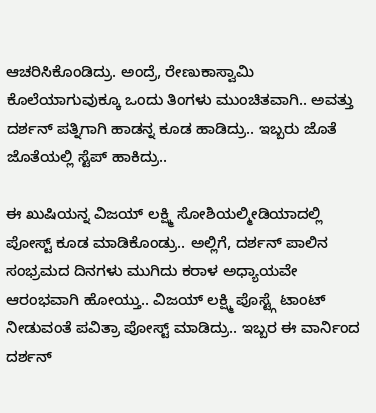ಆಚರಿಸಿಕೊಂಡಿದ್ರು. ಅಂದ್ರೆ, ರೇಣುಕಾಸ್ವಾಮಿ ಕೊಲೆಯಾಗುವುಕ್ಕೂ ಒಂದು ತಿಂಗಳು ಮುಂಚಿತವಾಗಿ.. ಅವತ್ತು ದರ್ಶನ್ ಪತ್ನಿಗಾಗಿ ಹಾಡನ್ನ ಕೂಡ ಹಾಡಿದ್ರು.. ಇಬ್ಬರು ಜೊತೆ ಜೊತೆಯಲ್ಲಿ ಸ್ಟೆಪ್ ಹಾಕಿದ್ರು..

ಈ ಖುಷಿಯನ್ನ ವಿಜಯ್ ಲಕ್ಷ್ಮಿ ಸೋಶಿಯಲ್ಮೀಡಿಯಾದಲ್ಲಿ ಪೋಸ್ಟ್ ಕೂಡ ಮಾಡಿಕೊಂಡ್ರು.. ಅಲ್ಲಿಗೆ, ದರ್ಶನ್ ಪಾಲಿನ ಸಂಭ್ರಮದ ದಿನಗಳು ಮುಗಿದು ಕರಾಳ ಅಧ್ಯಾಯವೇ ಆರಂಭವಾಗಿ ಹೋಯ್ತು.. ವಿಜಯ್ ಲಕ್ಷ್ಮಿ ಪೊಸ್ಟ್ಗೆ ಟಾಂಟ್ ನೀಡುವಂತೆ ಪವಿತ್ರಾ ಪೋಸ್ಟ್ ಮಾಡಿದ್ರು.. ಇಬ್ಬರ ಈ ವಾರ್ನಿಂದ ದರ್ಶನ್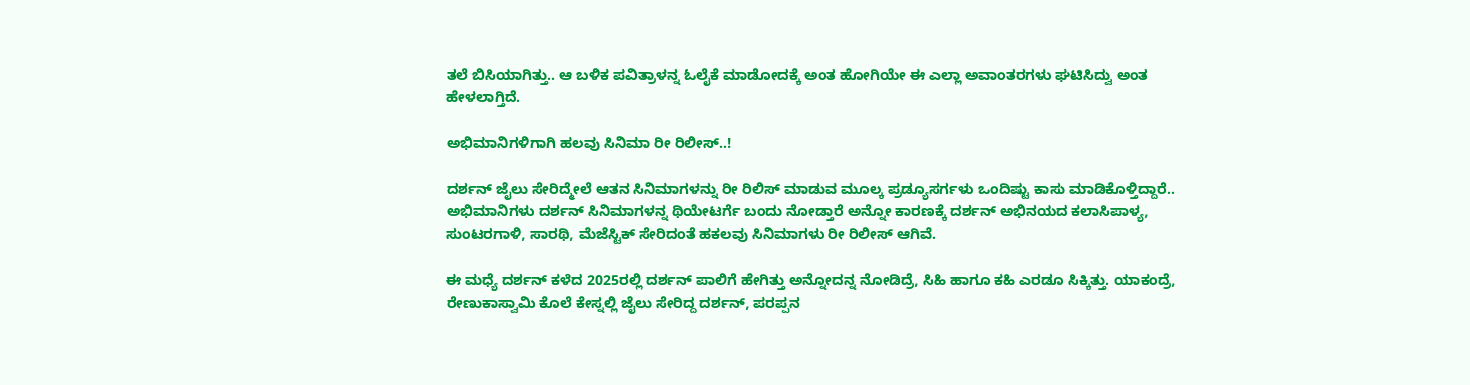ತಲೆ ಬಿಸಿಯಾಗಿತ್ತು.. ಆ ಬಳಿಕ ಪವಿತ್ರಾಳನ್ನ ಓಲೈಕೆ ಮಾಡೋದಕ್ಕೆ ಅಂತ ಹೋಗಿಯೇ ಈ ಎಲ್ಲಾ ಅವಾಂತರಗಳು ಘಟಿಸಿದ್ವು ಅಂತ ಹೇಳಲಾಗ್ತಿದೆ.

ಅಭಿಮಾನಿಗಳಿಗಾಗಿ ಹಲವು ಸಿನಿಮಾ ರೀ ರಿಲೀಸ್..!

ದರ್ಶನ್ ಜೈಲು ಸೇರಿದ್ಮೇಲೆ ಆತನ ಸಿನಿಮಾಗಳನ್ನು ರೀ ರಿಲಿಸ್ ಮಾಡುವ ಮೂಲ್ಕ ಪ್ರಡ್ಯೂಸರ್ಗಳು ಒಂದಿಷ್ಟು ಕಾಸು ಮಾಡಿಕೊಳ್ತಿದ್ದಾರೆ.. ಅಭಿಮಾನಿಗಳು ದರ್ಶನ್ ಸಿನಿಮಾಗಳನ್ನ ಥಿಯೇಟರ್ಗೆ ಬಂದು ನೋಡ್ತಾರೆ ಅನ್ನೋ ಕಾರಣಕ್ಕೆ ದರ್ಶನ್ ಅಭಿನಯದ ಕಲಾಸಿಪಾಳ್ಯ, ಸುಂಟರಗಾಳಿ, ಸಾರಥಿ, ಮೆಜೆಸ್ಟಿಕ್ ಸೇರಿದಂತೆ ಹಕಲವು ಸಿನಿಮಾಗಳು ರೀ ರಿಲೀಸ್ ಆಗಿವೆ.

ಈ ಮಧ್ಯೆ ದರ್ಶನ್ ಕಳೆದ 2025ರಲ್ಲಿ ದರ್ಶನ್ ಪಾಲಿಗೆ ಹೇಗಿತ್ತು ಅನ್ನೋದನ್ನ ನೋಡಿದ್ರೆ, ಸಿಹಿ ಹಾಗೂ ಕಹಿ ಎರಡೂ ಸಿಕ್ಕಿತ್ತು. ಯಾಕಂದ್ರೆ, ರೇಣುಕಾಸ್ವಾಮಿ ಕೊಲೆ ಕೇಸ್ನಲ್ಲಿ ಜೈಲು ಸೇರಿದ್ದ ದರ್ಶನ್, ಪರಪ್ಪನ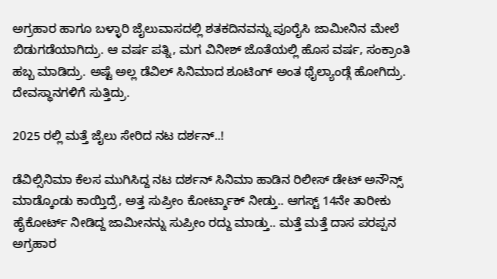ಅಗ್ರಹಾರ ಹಾಗೂ ಬಳ್ಳಾರಿ ಜೈಲುವಾಸದಲ್ಲಿ ಶತಕದಿನವನ್ನು ಪೂರೈಸಿ ಜಾಮೀನಿನ ಮೇಲೆ ಬಿಡುಗಡೆಯಾಗಿದ್ರು. ಆ ವರ್ಷ ಪತ್ನಿ, ಮಗ ವಿನೀಶ್ ಜೊತೆಯಲ್ಲಿ ಹೊಸ ವರ್ಷ, ಸಂಕ್ರಾಂತಿ ಹಬ್ಬ ಮಾಡಿದ್ರು. ಅಷ್ಟೆ ಅಲ್ಲ ಡೆವಿಲ್ ಸಿನಿಮಾದ ಶೂಟಿಂಗ್ ಅಂತ ಥೈಲ್ಯಾಂಡ್ಗೆ ಹೋಗಿದ್ರು. ದೇವಸ್ಥಾನಗಳಿಗೆ ಸುತ್ತಿದ್ರು.

2025 ರಲ್ಲಿ ಮತ್ತೆ ಜೈಲು ಸೇರಿದ ನಟ ದರ್ಶನ್..!

ಡೆವಿಲ್ಸಿನಿಮಾ ಕೆಲಸ ಮುಗಿಸಿದ್ದ ನಟ ದರ್ಶನ್ ಸಿನಿಮಾ ಹಾಡಿನ ರಿಲೀಸ್ ಡೇಟ್ ಅನೌನ್ಸ್ ಮಾಡ್ಕೊಂಡು ಕಾಯ್ತಿದ್ರೆ, ಅತ್ತ ಸುಪ್ರೀಂ ಕೋರ್ಟ್ಶಾಕ್ ನೀಡ್ತು.. ಆಗಸ್ಟ್ 14ನೇ ತಾರೀಕು ಹೈಕೋರ್ಟ್ ನೀಡಿದ್ದ ಜಾಮೀನನ್ನು ಸುಪ್ರೀಂ ರದ್ದು ಮಾಡ್ತು.. ಮತ್ತೆ ಮತ್ತೆ ದಾಸ ಪರಪ್ಪನ ಅಗ್ರಹಾರ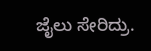ಜೈಲು ಸೇರಿದ್ರು.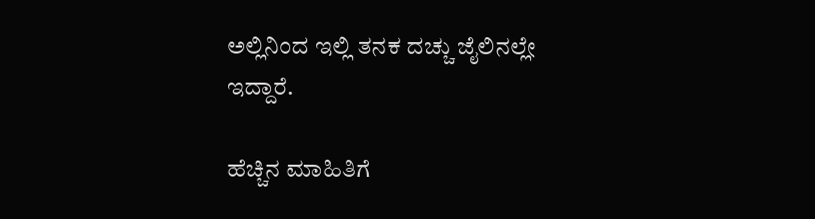ಅಲ್ಲಿನಿಂದ ಇಲ್ಲಿ ತನಕ ದಚ್ಚು ಜೈಲಿನಲ್ಲೇ ಇದ್ದಾರೆ.

ಹೆಚ್ಚಿನ ಮಾಹಿತಿಗೆ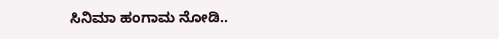ಸಿನಿಮಾ ಹಂಗಾಮ ನೋಡಿ..